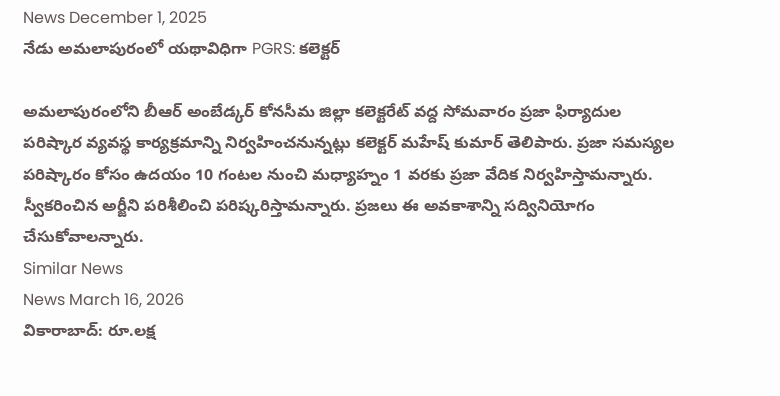News December 1, 2025
నేడు అమలాపురంలో యథావిధిగా PGRS: కలెక్టర్

అమలాపురంలోని బీఆర్ అంబేడ్కర్ కోనసీమ జిల్లా కలెక్టరేట్ వద్ద సోమవారం ప్రజా ఫిర్యాదుల పరిష్కార వ్యవస్థ కార్యక్రమాన్ని నిర్వహించనున్నట్లు కలెక్టర్ మహేష్ కుమార్ తెలిపారు. ప్రజా సమస్యల పరిష్కారం కోసం ఉదయం 10 గంటల నుంచి మధ్యాహ్నం 1 వరకు ప్రజా వేదిక నిర్వహిస్తామన్నారు. స్వీకరించిన అర్జీని పరిశీలించి పరిష్కరిస్తామన్నారు. ప్రజలు ఈ అవకాశాన్ని సద్వినియోగం చేసుకోవాలన్నారు.
Similar News
News March 16, 2026
వికారాబాద్: రూ.లక్ష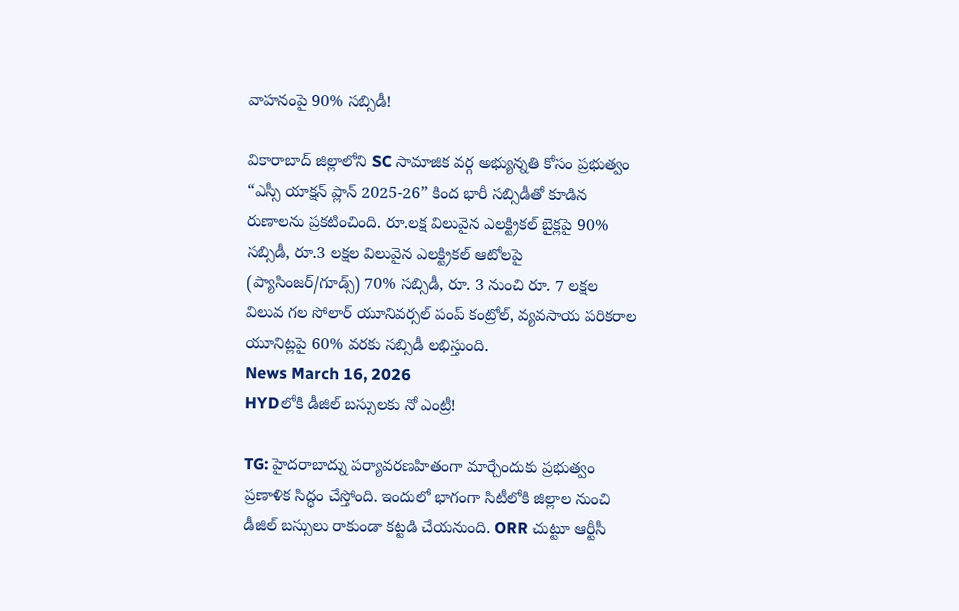వాహనంపై 90% సబ్సిడీ!

వికారాబాద్ జిల్లాలోని SC సామాజిక వర్గ అభ్యున్నతి కోసం ప్రభుత్వం “ఎస్సీ యాక్షన్ ప్లాన్ 2025-26” కింద భారీ సబ్సిడీతో కూడిన రుణాలను ప్రకటించింది. రూ.లక్ష విలువైన ఎలక్ట్రికల్ బైక్లపై 90% సబ్సిడీ, రూ.3 లక్షల విలువైన ఎలక్ట్రికల్ ఆటోలపై (ప్యాసింజర్/గూడ్స్) 70% సబ్సిడీ, రూ. 3 నుంచి రూ. 7 లక్షల విలువ గల సోలార్ యూనివర్సల్ పంప్ కంట్రోల్, వ్యవసాయ పరికరాల యూనిట్లపై 60% వరకు సబ్సిడీ లభిస్తుంది.
News March 16, 2026
HYDలోకి డీజిల్ బస్సులకు నో ఎంట్రీ!

TG: హైదరాబాద్ను పర్యావరణహితంగా మార్చేందుకు ప్రభుత్వం ప్రణాళిక సిద్ధం చేస్తోంది. ఇందులో భాగంగా సిటీలోకి జిల్లాల నుంచి డీజిల్ బస్సులు రాకుండా కట్టడి చేయనుంది. ORR చుట్టూ ఆర్టీసీ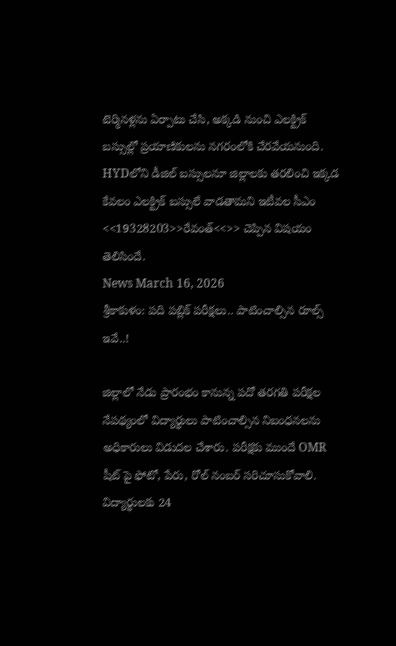టెర్మినళ్లను ఏర్పాటు చేసి, అక్కడి నుంచి ఎలక్ట్రిక్ బస్సుల్లో ప్రయాణికులను నగరంలోకి చేరవేయనుంది. HYDలోని డీజిల్ బస్సులనూ జిల్లాలకు తరలించి ఇక్కడ కేవలం ఎలక్ట్రిక్ బస్సులే వాడతామని ఇటీవల సీఎం <<19328203>>రేవంత్<<>> చెప్పిన విషయం తెలిసిందే.
News March 16, 2026
శ్రీకాకుళం: పది పబ్లిక్ పరీక్షలు.. పాటించాల్సిన రూల్స్ ఇవే..!

జిల్లాలో నేడు ప్రారంభం కానున్న పదో తరగతి పరీక్షల నేపథ్యంలో విద్యార్థులు పాటించాల్సిన నిబంధనలను అధికారులు విడుదల చేశారు. పరీక్షకు ముందే OMR షీట్ పై ఫోటో, పేరు, రోల్ నంబర్ సరిచూసుకోవాలి. విద్యార్థులకు 24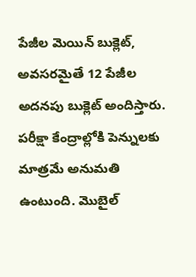పేజీల మెయిన్ బుక్లెట్, అవసరమైతే 12 పేజీల అదనపు బుక్లెట్ అందిస్తారు. పరీక్షా కేంద్రాల్లోకి పెన్నులకు మాత్రమే అనుమతి ఉంటుంది. మొబైల్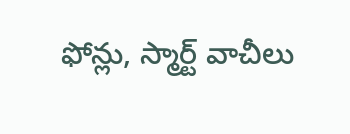ఫోన్లు, స్మార్ట్ వాచీలు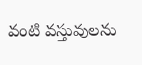వంటి వస్తువులను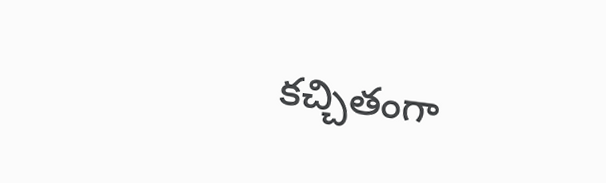కచ్చితంగా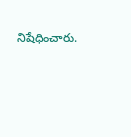నిషేధించారు.